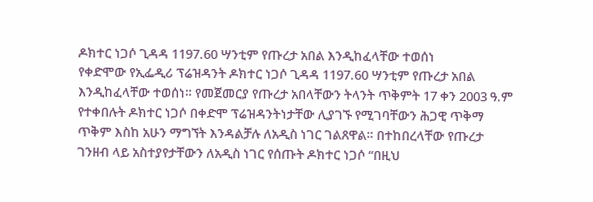ዶክተር ነጋሶ ጊዳዳ 1197.60 ሣንቲም የጡረታ አበል እንዲከፈላቸው ተወሰነ
የቀድሞው የኢፌዲሪ ፕሬዝዳንት ዶክተር ነጋሶ ጊዳዳ 1197.60 ሣንቲም የጡረታ አበል እንዲከፈላቸው ተወሰነ። የመጀመርያ የጡረታ አበላቸውን ትላንት ጥቅምት 17 ቀን 2003 ዓ.ም የተቀበሉት ዶክተር ነጋሶ በቀድሞ ፕሬዝዳንትነታቸው ሊያገኙ የሚገባቸውን ሕጋዊ ጥቅማ ጥቅም እስከ አሁን ማግኘት እንዳልቻሉ ለአዲስ ነገር ገልጸዋል። በተከበረላቸው የጡረታ ገንዘብ ላይ አስተያየታቸውን ለአዲስ ነገር የሰጡት ዶክተር ነጋሶ “በዚህ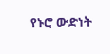የኑሮ ውድነት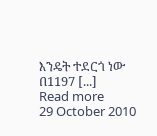እንዴት ተደርጎ ነው በ1197 [...]
Read more
29 October 2010